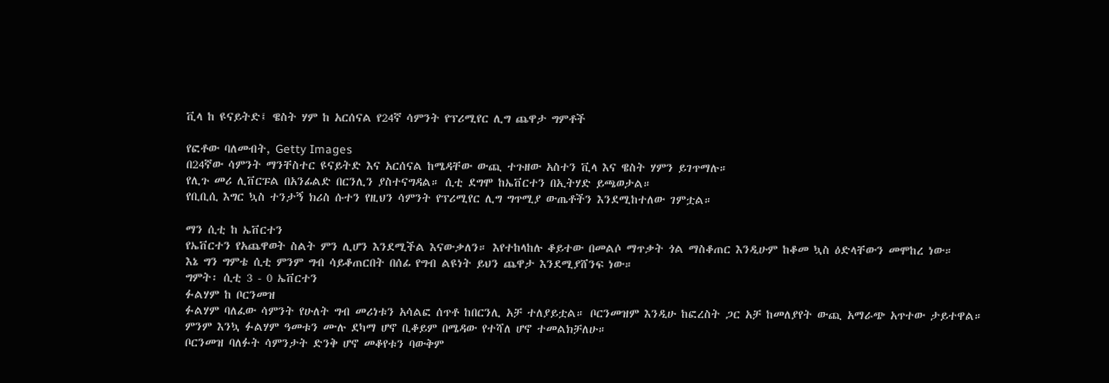ቪላ ከ ዩናይትድ፤ ዌስት ሃም ከ አርሰናል የ24ኛ ሳምንት የፕሪሚየር ሊግ ጨዋታ ግምቶች

የፎቶው ባለመብት, Getty Images
በ24ኛው ሳምንት ማንቸስተር ዩናይትድ እና አርሰናል ከሜዳቸው ውጪ ተጉዘው አስተን ቪላ እና ዌስት ሃምን ይገጥማሉ።
የሊጉ መሪ ሊቨርፑል በአንፊልድ በርንሊን ያስተናግዳል። ሲቲ ደግሞ ከኤቨርተን በኢትሃድ ይጫወታል።
የቢቢሲ እግር ኳስ ተንታኝ ክሪስ ሱተን የዚህን ሳምንት የፕሪሚየር ሊግ ግጥሚያ ውጤቶችን እንደሚከተለው ገምቷል።

ማን ሲቲ ከ ኤቨርተን
የኤቨርተን የአጨዋወት ስልት ምን ሊሆን እንደሚችል እናውቃለን። እየተከላከሉ ቆይተው በመልሶ ማጥቃት ጎል ማስቆጠር እንዲሁም ከቆመ ኳስ ዕድላቸውን መሞከረ ነው።
እኔ ግን ግምቴ ሲቲ ምንም ግብ ሳይቆጠርበት በሰፊ የግብ ልዩነት ይህን ጨዋታ እንደሚያሸንፍ ነው።
ግምት፡ ሲቲ 3 - 0 ኤቨርተን
ፉልሃም ከ ቦርንመዝ
ፉልሃም ባለፈው ሳምንት የሁለት ግብ መሪነቱን አሳልፎ ሰጥቶ ከበርንሊ አቻ ተለያይቷል። ቦርንመዝም እንዲሁ ከፎረስት ጋር አቻ ከመለያየት ውጪ አማራጭ አጥተው ታይተዋል።
ምንም እንኳ ፉልሃም ዓመቱን ሙሉ ደካማ ሆኖ ቢቆይም በሜዳው የተሻለ ሆኖ ተመልክቻለሁ።
ቦርንመዝ ባለፉት ሳምንታት ድንቅ ሆኖ መቆየቱን ባውቅም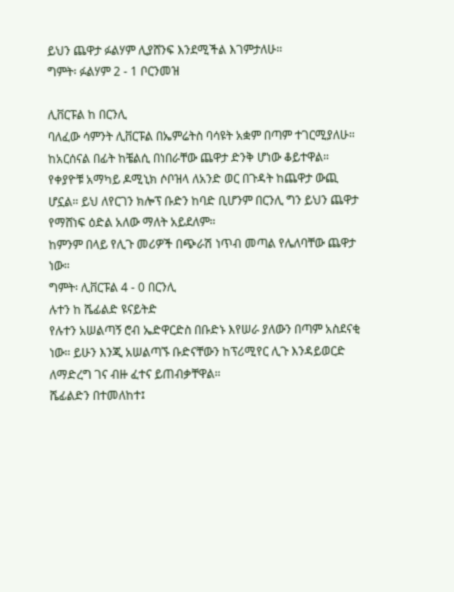ይህን ጨዋታ ፉልሃም ሊያሸንፍ እንደሚችል እገምታለሁ።
ግምት፡ ፉልሃም 2 - 1 ቦርንመዝ

ሊቨርፑል ከ በርንሊ
ባለፈው ሳምንት ሊቨርፑል በኤምሬትስ ባሳዩት አቋም በጣም ተገርሚያለሁ። ከአርሰናል በፊት ከቼልሲ በነበራቸው ጨዋታ ድንቅ ሆነው ቆይተዋል።
የቀያዮቹ አማካይ ዶሚኒክ ሶቦዝላ ለአንድ ወር በጉዳት ከጨዋታ ውጪ ሆኗል። ይህ ለየርገን ክሎፕ ቡድን ከባድ ቢሆንም በርንሊ ግን ይህን ጨዋታ የማሸነፍ ዕድል አለው ማለት አይደለም።
ከምንም በላይ የሊጉ መሪዎች በጭራሽ ነጥብ መጣል የሌለባቸው ጨዋታ ነው።
ግምት፡ ሊቨርፑል 4 - 0 በርንሊ
ሉተን ከ ሼፊልድ ዩናይትድ
የሉተን አሠልጣኝ ሮብ ኤድዋርድስ በቡድኑ እየሠራ ያለውን በጣም አስደናቂ ነው። ይሁን እንጂ አሠልጣኙ ቡድናቸውን ከፕሪሚየር ሊጉ እንዳይወርድ ለማድረግ ገና ብዙ ፈተና ይጠብቃቸዋል።
ሼፊልድን በተመለከተ፤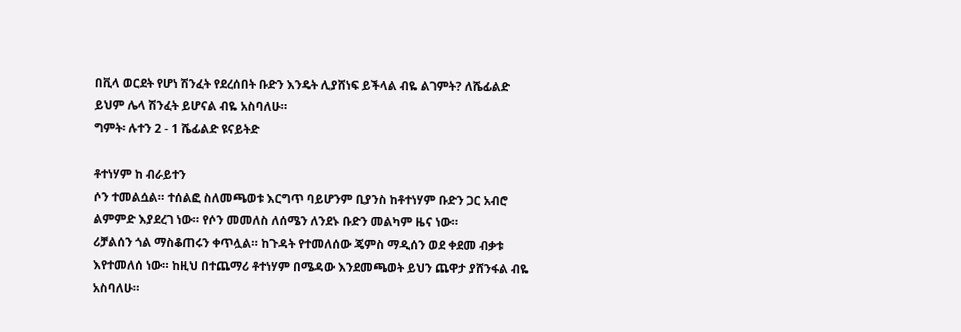በቪላ ወርደት የሆነ ሽንፈት የደረሰበት ቡድን እንዴት ሊያሸነፍ ይችላል ብዬ ልገምት? ለሼፊልድ ይህም ሌላ ሽንፈት ይሆናል ብዬ አስባለሁ።
ግምት፡ ሉተን 2 - 1 ሼፊልድ ዩናይትድ

ቶተነሃም ከ ብራይተን
ሶን ተመልሷል። ተሰልፎ ስለመጫወቱ እርግጥ ባይሆንም ቢያንስ ከቶተነሃም ቡድን ጋር አብሮ ልምምድ እያደረገ ነው። የሶን መመለስ ለሰሜን ለንደኑ ቡድን መልካም ዜና ነው።
ሪቻልሰን ጎል ማስቆጠሩን ቀጥሏል። ከጉዳት የተመለሰው ጄምስ ማዲሰን ወደ ቀደመ ብቃቱ እየተመለሰ ነው። ከዚህ በተጨማሪ ቶተነሃም በሜዳው እንደመጫወት ይህን ጨዋታ ያሸንፋል ብዬ አስባለሁ።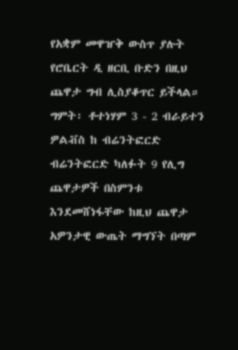የአቋም መዋዠቅ ውስጥ ያሉት የሮቤርት ዲ ዘርቢ ቡድን በዚህ ጨዋታ ግብ ሊስያቆጥር ይችላል።
ግምት፡ ቶተነሃም 3 - 2 ብራይተን
ዎልቭስ ከ ብሬንትፎርድ
ብሬንትፎርድ ካለፉት 9 የሊግ ጨዋታዎች በስምንቱ እንደመሸነፋቸው ከዚህ ጨዋታ አዎንታዊ ውጤት ማግኘት በጣም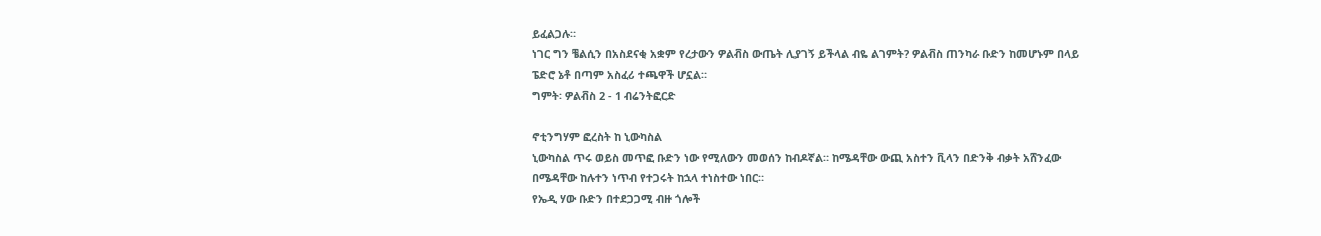ይፈልጋሉ።
ነገር ግን ቼልሲን በአስደናቂ አቋም የረታውን ዎልቭስ ውጤት ሊያገኝ ይችላል ብዬ ልገምት? ዎልቭስ ጠንካራ ቡድን ከመሆኑም በላይ ፔድሮ ኔቶ በጣም አስፈሪ ተጫዋች ሆኗል።
ግምት፡ ዎልቭስ 2 - 1 ብሬንትፎርድ

ኖቲንግሃም ፎረስት ከ ኒውካስል
ኒውካስል ጥሩ ወይስ መጥፎ ቡድን ነው የሚለውን መወሰን ከብዶኛል። ከሜዳቸው ውጪ አስተን ቪላን በድንቅ ብቃት አሸንፈው በሜዳቸው ከሉተን ነጥብ የተጋሩት ከኋላ ተነስተው ነበር።
የኤዲ ሃው ቡድን በተደጋጋሚ ብዙ ጎሎች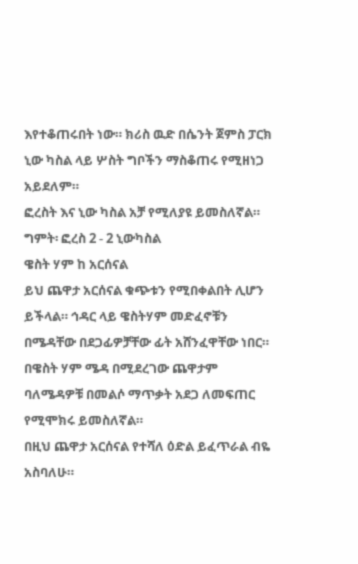እየተቆጠሩበት ነው። ክሪስ ዉድ በሴንት ጀምስ ፓርክ ኒው ካስል ላይ ሦስት ግቦችን ማስቆጠሩ የሚዘነጋ አይደለም።
ፎረስት እና ኒው ካስል አቻ የሚለያዩ ይመስለኛል።
ግምት፡ ፎረስ 2 - 2 ኒውካስል
ዌስት ሃም ከ አርሰናል
ይህ ጨዋታ አርሰናል ቁጭቱን የሚበቀልበት ሊሆን ይችላል። ኅዳር ላይ ዌስትሃም መድፈኖቹን በሜዳቸው በደጋፊዎቻቸው ፊት አሸንፈዋቸው ነበር።
በዌስት ሃም ሜዳ በሚደረገው ጨዋታም ባለሜዳዎቹ በመልሶ ማጥቃት አደጋ ለመፍጠር የሚሞክሩ ይመስለኛል።
በዚህ ጨዋታ አርሰናል የተሻለ ዕድል ይፈጥራል ብዬ አስባለሁ።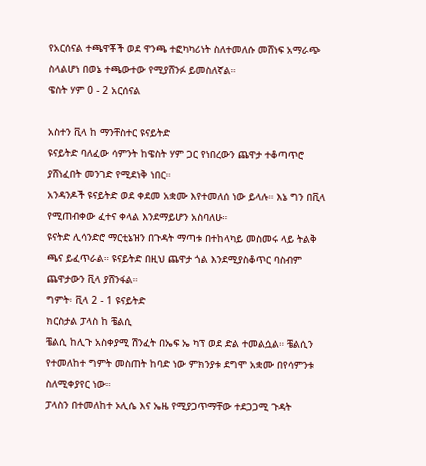የአርሰናል ተጫዋቾች ወደ ዋንጫ ተፎካካሪነት ስለተመለሱ መሸነፍ አማራጭ ስላልሆነ በወኔ ተጫውተው የሚያሸንፉ ይመስለኛል።
ዌስት ሃም 0 - 2 አርሰናል

አስተን ቪላ ከ ማንቸስተር ዩናይትድ
ዩናይትድ ባለፈው ሳምንት ከዌስት ሃም ጋር የነበረውን ጨዋታ ተቆጣጥሮ ያሸነፈበት መንገድ የሚደነቅ ነበር።
አንዳንዶች ዩናይትድ ወደ ቀደመ አቋሙ እየተመለሰ ነው ይላሉ። እኔ ግን በቪላ የሚጠብቀው ፈተና ቀላል እንደማይሆን አስባለሁ።
ዩናትድ ሊሳንድሮ ማርቲኔዝን በጉዳት ማጣቱ በተከላካይ መስመሩ ላይ ትልቅ ጫና ይፈጥራል። ዩናይትድ በዚህ ጨዋታ ጎል እንደሚያስቆጥር ባስብም ጨዋታውን ቪላ ያሸንፋል።
ግምት፡ ቪላ 2 - 1 ዩናይትድ
ክርስታል ፓላስ ከ ቼልሲ
ቼልሲ ከሊጉ አስቀያሚ ሽንፈት በኤፍ ኤ ካፕ ወደ ድል ተመልሷል። ቼልሲን የተመለከተ ግምት መስጠት ከባድ ነው ምክንያቱ ደግሞ አቋሙ በየሳምንቱ ስለሚቀያየር ነው።
ፓላስን በተመለከተ ኦሊሴ እና ኤዜ የሚያጋጥማቸው ተደጋጋሚ ጉዳት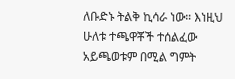ለቡድኑ ትልቅ ኪሳራ ነው። እነዚህ ሁለቱ ተጫዋቾች ተሰልፈው አይጫወቱም በሚል ግምት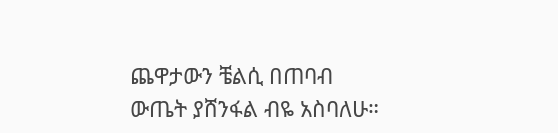ጨዋታውን ቼልሲ በጠባብ ውጤት ያሸንፋል ብዬ አስባለሁ።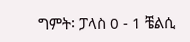ግምት፡ ፓላስ 0 - 1 ቼልሲ